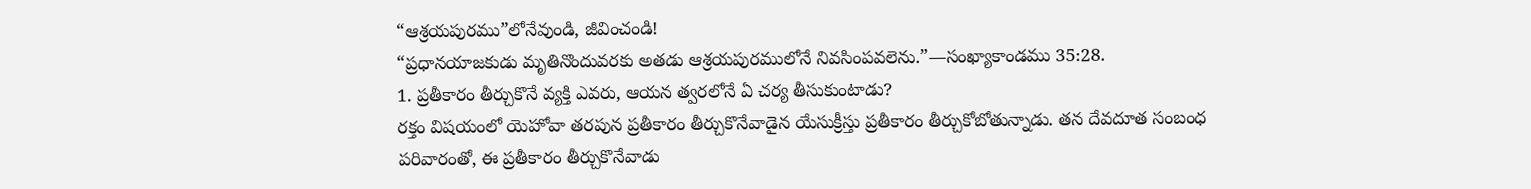“ఆశ్రయపురము”లోనేవుండి, జీవించండి!
“ప్రధానయాజకుడు మృతినొందువరకు అతడు ఆశ్రయపురములోనే నివసింపవలెను.”—సంఖ్యాకాండము 35:28.
1. ప్రతీకారం తీర్చుకొనే వ్యక్తి ఎవరు, ఆయన త్వరలోనే ఏ చర్య తీసుకుంటాడు?
రక్తం విషయంలో యెహోవా తరపున ప్రతీకారం తీర్చుకొనేవాడైన యేసుక్రీస్తు ప్రతీకారం తీర్చుకోబోతున్నాడు. తన దేవదూత సంబంధ పరివారంతో, ఈ ప్రతీకారం తీర్చుకొనేవాడు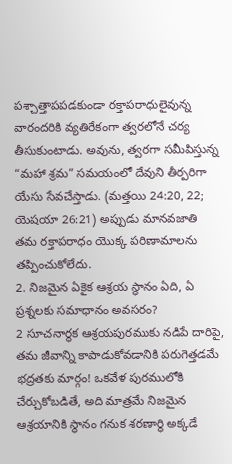పశ్చాత్తాపపడకుండా రక్తాపరాధులైవున్న వారందరికి వ్యతిరేకంగా త్వరలోనే చర్య తీసుకుంటాడు. అవును, త్వరగా సమీపిస్తున్న “మహా శ్రమ” సమయంలో దేవుని తీర్పరిగా యేసు సేవచేస్తాడు. (మత్తయి 24:20, 22; యెషయా 26:21) అప్పుడు మానవజాతి తమ రక్తాపరాధం యొక్క పరిణామాలను తప్పించుకోలేదు.
2. నిజమైన ఏకైక ఆశ్రయ స్థానం ఏది, ఏ ప్రశ్నలకు సమాధానం అవసరం?
2 సూచనార్థక ఆశ్రయపురముకు నడిపే దారిపై, తమ జీవాన్ని కాపాడుకోవడానికి పరుగెత్తడమే భద్రతకు మార్గం! ఒకవేళ పురములోకి చేర్చుకోబడితే, అది మాత్రమే నిజమైన ఆశ్రయానికి స్థానం గనుక శరణార్థి అక్కడే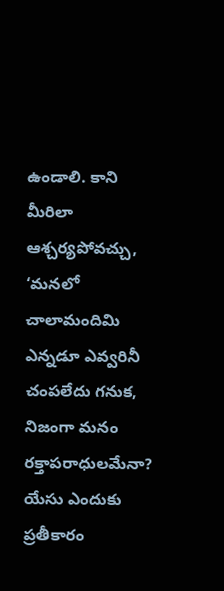ఉండాలి. కాని మీరిలా ఆశ్చర్యపోవచ్చు, ‘మనలో చాలామందిమి ఎన్నడూ ఎవ్వరినీ చంపలేదు గనుక, నిజంగా మనం రక్తాపరాధులమేనా? యేసు ఎందుకు ప్రతీకారం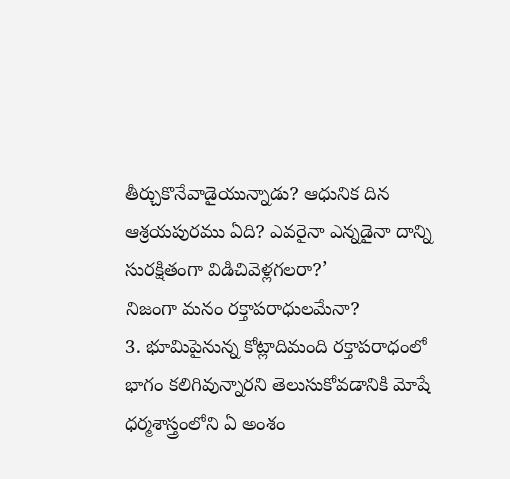తీర్చుకొనేవాడైయున్నాడు? ఆధునిక దిన ఆశ్రయపురము ఏది? ఎవరైనా ఎన్నడైనా దాన్ని సురక్షితంగా విడిచివెళ్లగలరా?’
నిజంగా మనం రక్తాపరాధులమేనా?
3. భూమిపైనున్న కోట్లాదిమంది రక్తాపరాధంలో భాగం కలిగివున్నారని తెలుసుకోవడానికి మోషే ధర్మశాస్త్రంలోని ఏ అంశం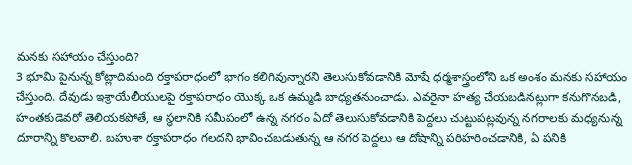మనకు సహాయం చేస్తుంది?
3 భూమి పైనున్న కోట్లాదిమంది రక్తాపరాధంలో భాగం కలిగివున్నారని తెలుసుకోవడానికి మోషే ధర్మశాస్త్రంలోని ఒక అంశం మనకు సహాయం చేస్తుంది. దేవుడు ఇశ్రాయేలీయులపై రక్తాపరాధం యొక్క ఒక ఉమ్మడి బాధ్యతనుంచాడు. ఎవరైనా హత్య చేయబడినట్లుగా కనుగొనబడి, హంతకుడెవరో తెలియకపోతే, ఆ స్థలానికి సమీపంలో ఉన్న నగరం ఏదో తెలుసుకోవడానికి పెద్దలు చుట్టుపట్లవున్న నగరాలకు మధ్యనున్న దూరాన్ని కొలవాలి. బహుశా రక్తాపరాధం గలదని భావించబడుతున్న ఆ నగర పెద్దలు ఆ దోషాన్ని పరిహరించడానికి, ఏ పనికి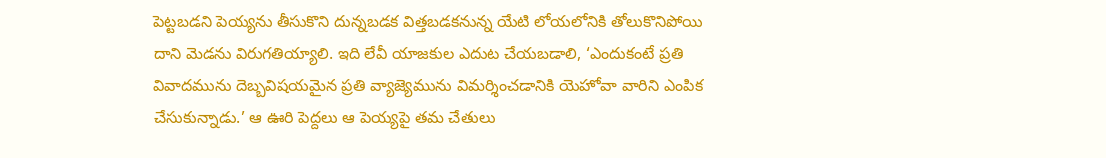పెట్టబడని పెయ్యను తీసుకొని దున్నబడక విత్తబడకనున్న యేటి లోయలోనికి తోలుకొనిపోయి దాని మెడను విరుగతియ్యాలి. ఇది లేవీ యాజకుల ఎదుట చేయబడాలి, ‘ఎందుకంటే ప్రతి వివాదమును దెబ్బవిషయమైన ప్రతి వ్యాజ్యెమును విమర్శించడానికి యెహోవా వారిని ఎంపిక చేసుకున్నాడు.’ ఆ ఊరి పెద్దలు ఆ పెయ్యపై తమ చేతులు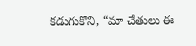కడుగుకొని, “మా చేతులు ఈ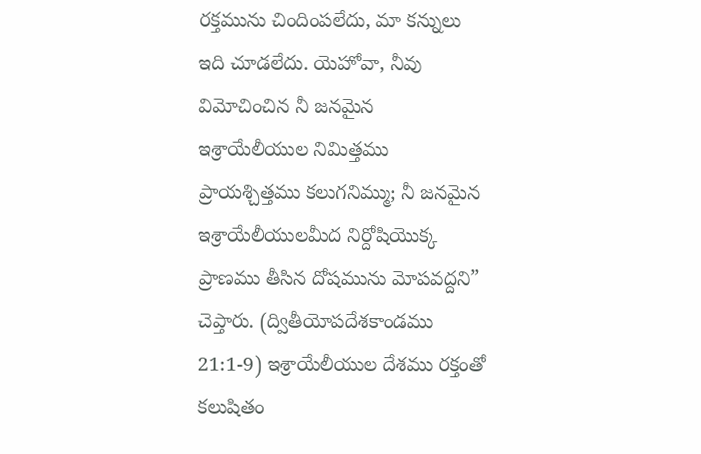రక్తమును చిందింపలేదు, మా కన్నులు ఇది చూడలేదు. యెహోవా, నీవు విమోచించిన నీ జనమైన ఇశ్రాయేలీయుల నిమిత్తము ప్రాయశ్చిత్తము కలుగనిమ్ము; నీ జనమైన ఇశ్రాయేలీయులమీద నిర్దోషియొక్క ప్రాణము తీసిన దోషమును మోపవద్దని” చెప్తారు. (ద్వితీయోపదేశకాండము 21:1-9) ఇశ్రాయేలీయుల దేశము రక్తంతో కలుషితం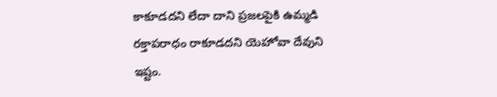కాకూడదని లేదా దాని ప్రజలపైకి ఉమ్మడి రక్తాపరాధం రాకూడదని యెహోవా దేవుని ఇష్టం.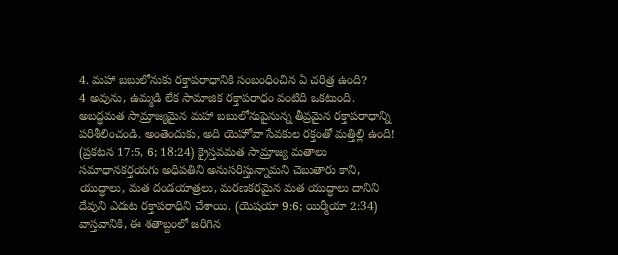4. మహా బబులోనుకు రక్తాపరాధానికి సంబంధించిన ఏ చరిత్ర ఉంది?
4 అవును, ఉమ్మడి లేక సామాజిక రక్తాపరాధం వంటిది ఒకటుంది. అబద్ధమత సామ్రాజ్యమైన మహా బబులోనుపైనున్న తీవ్రమైన రక్తాపరాధాన్ని పరిశీలించండి. అంతెందుకు, అది యెహోవా సేవకుల రక్తంతో మత్తిల్లి ఉంది! (ప్రకటన 17:5, 6; 18:24) క్రైస్తవమత సామ్రాజ్య మతాలు సమాధానకర్తయగు అధిపతిని అనుసరిస్తున్నామని చెబుతారు కాని, యుద్ధాలు, మత దండయాత్రలు, మరణకరమైన మత యుద్ధాలు దానిని దేవుని ఎదుట రక్తాపరాధిని చేశాయి. (యెషయా 9:6; యిర్మీయా 2:34) వాస్తవానికి, ఈ శతాబ్దంలో జరిగిన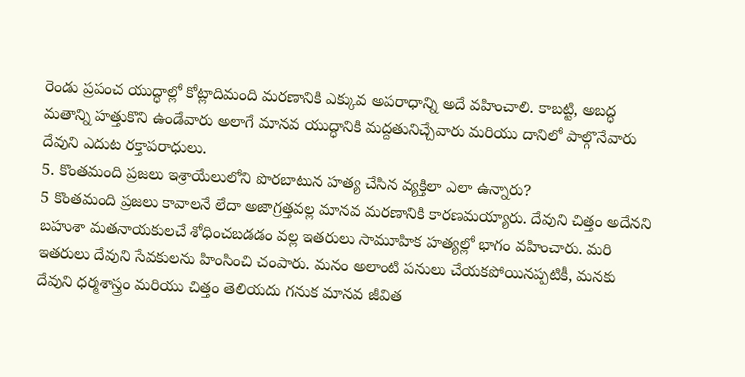రెండు ప్రపంచ యుద్ధాల్లో కోట్లాదిమంది మరణానికి ఎక్కువ అపరాధాన్ని అదే వహించాలి. కాబట్టి, అబద్ధ మతాన్ని హత్తుకొని ఉండేవారు అలాగే మానవ యుద్ధానికి మద్దతునిచ్చేవారు మరియు దానిలో పాల్గొనేవారు దేవుని ఎదుట రక్తాపరాధులు.
5. కొంతమంది ప్రజలు ఇశ్రాయేలులోని పొరబాటున హత్య చేసిన వ్యక్తిలా ఎలా ఉన్నారు?
5 కొంతమంది ప్రజలు కావాలనే లేదా అజాగ్రత్తవల్ల మానవ మరణానికి కారణమయ్యారు. దేవుని చిత్తం అదేనని బహుశా మతనాయకులచే శోధించబడడం వల్ల ఇతరులు సామూహిక హత్యల్లో భాగం వహించారు. మరి ఇతరులు దేవుని సేవకులను హింసించి చంపారు. మనం అలాంటి పనులు చేయకపోయినప్పటికీ, మనకు దేవుని ధర్మశాస్త్రం మరియు చిత్తం తెలియదు గనుక మానవ జీవిత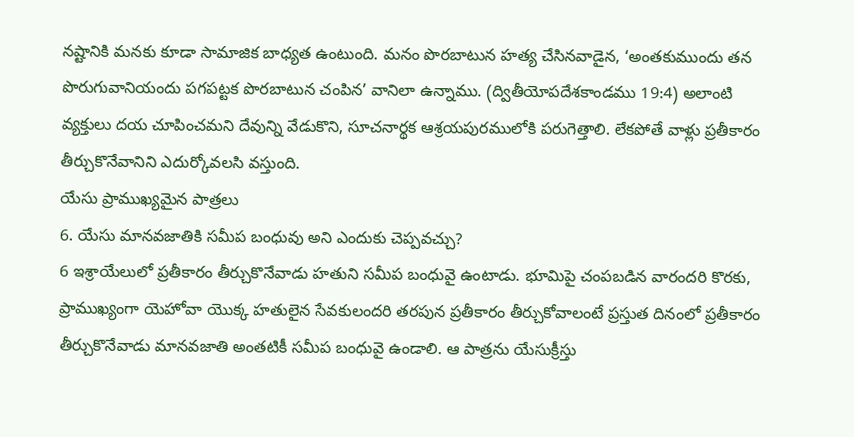నష్టానికి మనకు కూడా సామాజిక బాధ్యత ఉంటుంది. మనం పొరబాటున హత్య చేసినవాడైన, ‘అంతకుముందు తన పొరుగువానియందు పగపట్టక పొరబాటున చంపిన’ వానిలా ఉన్నాము. (ద్వితీయోపదేశకాండము 19:4) అలాంటి వ్యక్తులు దయ చూపించమని దేవున్ని వేడుకొని, సూచనార్థక ఆశ్రయపురములోకి పరుగెత్తాలి. లేకపోతే వాళ్లు ప్రతీకారం తీర్చుకొనేవానిని ఎదుర్కోవలసి వస్తుంది.
యేసు ప్రాముఖ్యమైన పాత్రలు
6. యేసు మానవజాతికి సమీప బంధువు అని ఎందుకు చెప్పవచ్చు?
6 ఇశ్రాయేలులో ప్రతీకారం తీర్చుకొనేవాడు హతుని సమీప బంధువై ఉంటాడు. భూమిపై చంపబడిన వారందరి కొరకు, ప్రాముఖ్యంగా యెహోవా యొక్క హతులైన సేవకులందరి తరపున ప్రతీకారం తీర్చుకోవాలంటే ప్రస్తుత దినంలో ప్రతీకారం తీర్చుకొనేవాడు మానవజాతి అంతటికీ సమీప బంధువై ఉండాలి. ఆ పాత్రను యేసుక్రీస్తు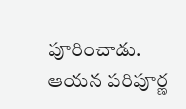పూరించాడు. ఆయన పరిపూర్ణ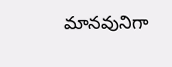మానవునిగా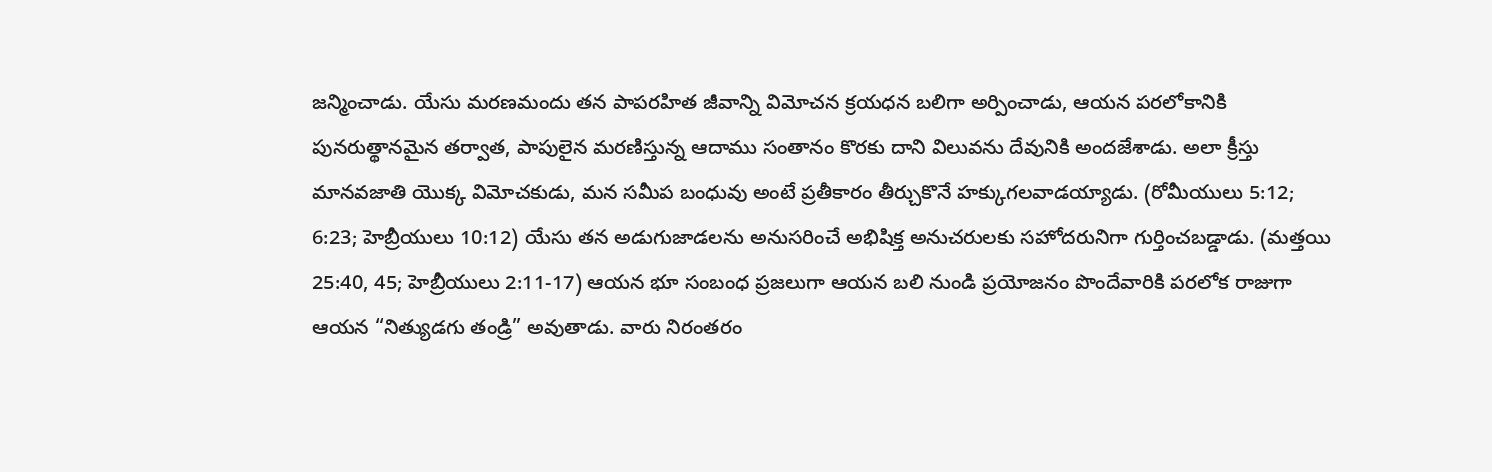జన్మించాడు. యేసు మరణమందు తన పాపరహిత జీవాన్ని విమోచన క్రయధన బలిగా అర్పించాడు, ఆయన పరలోకానికి పునరుత్థానమైన తర్వాత, పాపులైన మరణిస్తున్న ఆదాము సంతానం కొరకు దాని విలువను దేవునికి అందజేశాడు. అలా క్రీస్తు మానవజాతి యొక్క విమోచకుడు, మన సమీప బంధువు అంటే ప్రతీకారం తీర్చుకొనే హక్కుగలవాడయ్యాడు. (రోమీయులు 5:12; 6:23; హెబ్రీయులు 10:12) యేసు తన అడుగుజాడలను అనుసరించే అభిషిక్త అనుచరులకు సహోదరునిగా గుర్తించబడ్డాడు. (మత్తయి 25:40, 45; హెబ్రీయులు 2:11-17) ఆయన భూ సంబంధ ప్రజలుగా ఆయన బలి నుండి ప్రయోజనం పొందేవారికి పరలోక రాజుగా ఆయన “నిత్యుడగు తండ్రి” అవుతాడు. వారు నిరంతరం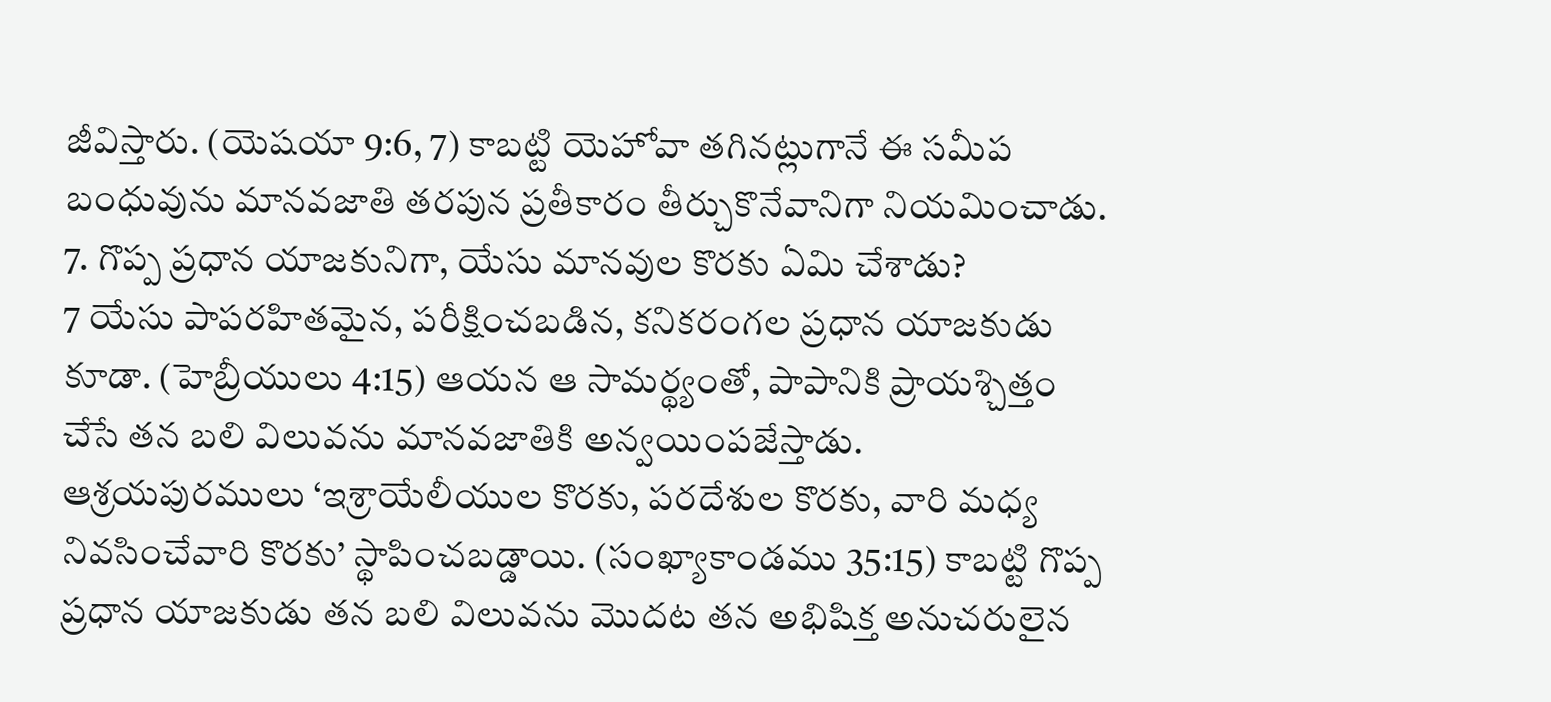జీవిస్తారు. (యెషయా 9:6, 7) కాబట్టి యెహోవా తగినట్లుగానే ఈ సమీప బంధువును మానవజాతి తరపున ప్రతీకారం తీర్చుకొనేవానిగా నియమించాడు.
7. గొప్ప ప్రధాన యాజకునిగా, యేసు మానవుల కొరకు ఏమి చేశాడు?
7 యేసు పాపరహితమైన, పరీక్షించబడిన, కనికరంగల ప్రధాన యాజకుడు కూడా. (హెబ్రీయులు 4:15) ఆయన ఆ సామర్థ్యంతో, పాపానికి ప్రాయశ్చిత్తం చేసే తన బలి విలువను మానవజాతికి అన్వయింపజేస్తాడు. ఆశ్రయపురములు ‘ఇశ్రాయేలీయుల కొరకు, పరదేశుల కొరకు, వారి మధ్య నివసించేవారి కొరకు’ స్థాపించబడ్డాయి. (సంఖ్యాకాండము 35:15) కాబట్టి గొప్ప ప్రధాన యాజకుడు తన బలి విలువను మొదట తన అభిషిక్త అనుచరులైన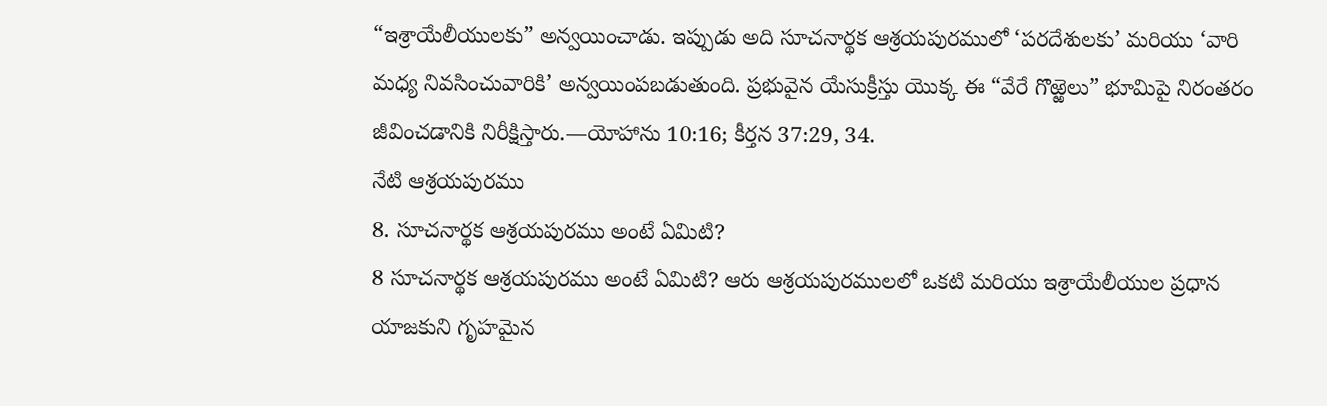“ఇశ్రాయేలీయులకు” అన్వయించాడు. ఇప్పుడు అది సూచనార్థక ఆశ్రయపురములో ‘పరదేశులకు’ మరియు ‘వారి మధ్య నివసించువారికి’ అన్వయింపబడుతుంది. ప్రభువైన యేసుక్రీస్తు యొక్క ఈ “వేరే గొఱ్ఱెలు” భూమిపై నిరంతరం జీవించడానికి నిరీక్షిస్తారు.—యోహాను 10:16; కీర్తన 37:29, 34.
నేటి ఆశ్రయపురము
8. సూచనార్థక ఆశ్రయపురము అంటే ఏమిటి?
8 సూచనార్థక ఆశ్రయపురము అంటే ఏమిటి? ఆరు ఆశ్రయపురములలో ఒకటి మరియు ఇశ్రాయేలీయుల ప్రధాన యాజకుని గృహమైన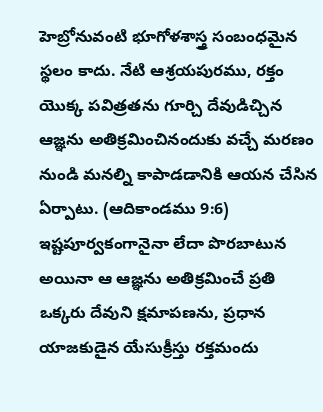హెబ్రోనువంటి భూగోళశాస్త్ర సంబంధమైన స్థలం కాదు. నేటి ఆశ్రయపురము, రక్తం యొక్క పవిత్రతను గూర్చి దేవుడిచ్చిన ఆజ్ఞను అతిక్రమించినందుకు వచ్చే మరణం నుండి మనల్ని కాపాడడానికి ఆయన చేసిన ఏర్పాటు. (ఆదికాండము 9:6) ఇష్టపూర్వకంగానైనా లేదా పొరబాటున అయినా ఆ ఆజ్ఞను అతిక్రమించే ప్రతి ఒక్కరు దేవుని క్షమాపణను, ప్రధాన యాజకుడైన యేసుక్రీస్తు రక్తమందు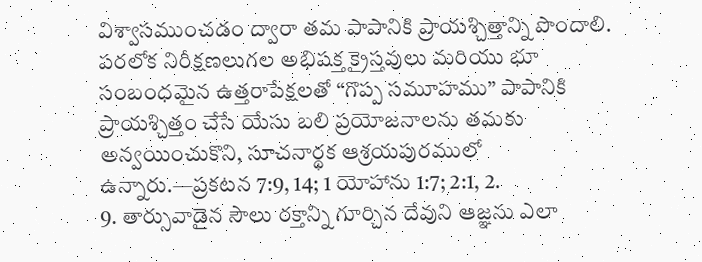విశ్వాసముంచడం ద్వారా తమ పాపానికి ప్రాయశ్చిత్తాన్ని పొందాలి. పరలోక నిరీక్షణలుగల అభిషక్త క్రైస్తవులు మరియు భూ సంబంధమైన ఉత్తరాపేక్షలతో “గొప్ప సమూహము” పాపానికి ప్రాయశ్చిత్తం చేసే యేసు బలి ప్రయోజనాలను తమకు అన్వయించుకొని, సూచనార్థక ఆశ్రయపురములో ఉన్నారు.—ప్రకటన 7:9, 14; 1 యోహాను 1:7; 2:1, 2.
9. తార్సువాడైన సౌలు రక్తాన్ని గూర్చిన దేవుని ఆజ్ఞను ఎలా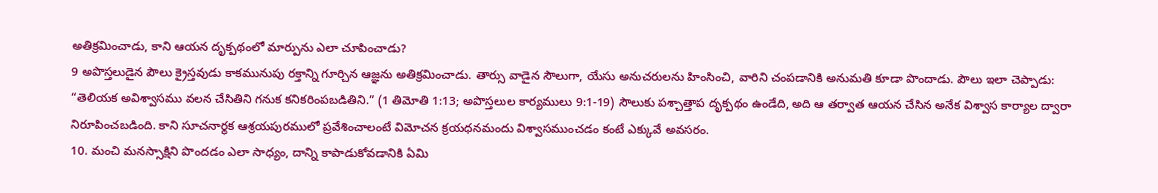అతిక్రమించాడు, కాని ఆయన దృక్పథంలో మార్పును ఎలా చూపించాడు?
9 అపొస్తలుడైన పౌలు క్రైస్తవుడు కాకమునుపు రక్తాన్ని గూర్చిన ఆజ్ఞను అతిక్రమించాడు. తార్సు వాడైన సౌలుగా, యేసు అనుచరులను హింసించి, వారిని చంపడానికి అనుమతి కూడా పొందాడు. పౌలు ఇలా చెప్పాడు: “తెలియక అవిశ్వాసము వలన చేసితిని గనుక కనికరింపబడితిని.” (1 తిమోతి 1:13; అపొస్తలుల కార్యములు 9:1-19) సౌలుకు పశ్చాత్తాప దృక్పథం ఉండేది, అది ఆ తర్వాత ఆయన చేసిన అనేక విశ్వాస కార్యాల ద్వారా నిరూపించబడింది. కాని సూచనార్థక ఆశ్రయపురములో ప్రవేశించాలంటే విమోచన క్రయధనమందు విశ్వాసముంచడం కంటే ఎక్కువే అవసరం.
10. మంచి మనస్సాక్షిని పొందడం ఎలా సాధ్యం, దాన్ని కాపాడుకోవడానికి ఏమి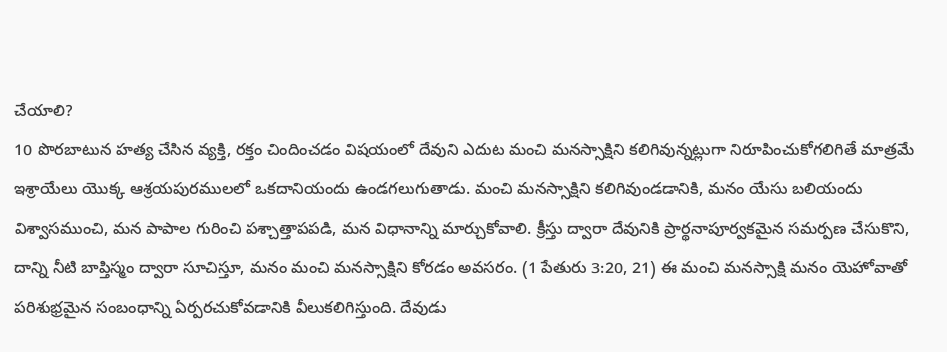చేయాలి?
10 పొరబాటున హత్య చేసిన వ్యక్తి, రక్తం చిందించడం విషయంలో దేవుని ఎదుట మంచి మనస్సాక్షిని కలిగివున్నట్లుగా నిరూపించుకోగలిగితే మాత్రమే ఇశ్రాయేలు యొక్క ఆశ్రయపురములలో ఒకదానియందు ఉండగలుగుతాడు. మంచి మనస్సాక్షిని కలిగివుండడానికి, మనం యేసు బలియందు విశ్వాసముంచి, మన పాపాల గురించి పశ్చాత్తాపపడి, మన విధానాన్ని మార్చుకోవాలి. క్రీస్తు ద్వారా దేవునికి ప్రార్థనాపూర్వకమైన సమర్పణ చేసుకొని, దాన్ని నీటి బాప్తిస్మం ద్వారా సూచిస్తూ, మనం మంచి మనస్సాక్షిని కోరడం అవసరం. (1 పేతురు 3:20, 21) ఈ మంచి మనస్సాక్షి మనం యెహోవాతో పరిశుభ్రమైన సంబంధాన్ని ఏర్పరచుకోవడానికి వీలుకలిగిస్తుంది. దేవుడు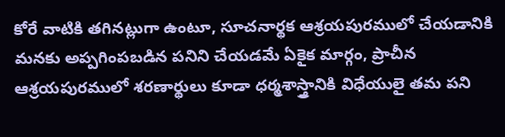కోరే వాటికి తగినట్లుగా ఉంటూ, సూచనార్థక ఆశ్రయపురములో చేయడానికి మనకు అప్పగింపబడిన పనిని చేయడమే ఏకైక మార్గం, ప్రాచీన ఆశ్రయపురములో శరణార్థులు కూడా ధర్మశాస్త్రానికి విధేయులై తమ పని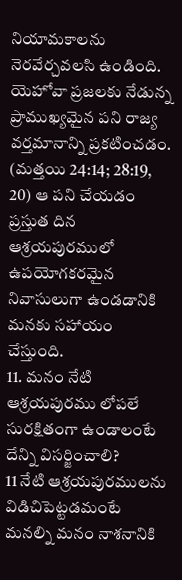నియామకాలను నెరవేర్చవలసి ఉండింది. యెహోవా ప్రజలకు నేడున్న ప్రాముఖ్యమైన పని రాజ్య వర్తమానాన్ని ప్రకటించడం. (మత్తయి 24:14; 28:19, 20) ఆ పని చేయడం ప్రస్తుత దిన ఆశ్రయపురములో ఉపయోగకరమైన నివాసులుగా ఉండడానికి మనకు సహాయం చేస్తుంది.
11. మనం నేటి ఆశ్రయపురము లోపలే సురక్షితంగా ఉండాలంటే దేన్ని విసర్జించాలి?
11 నేటి ఆశ్రయపురములను విడిచిపెట్టడమంటే మనల్ని మనం నాశనానికి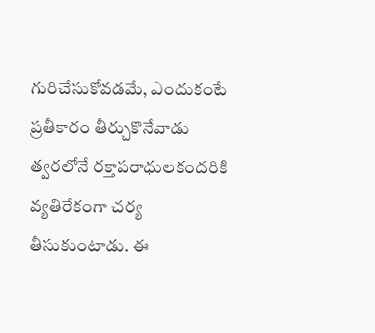గురిచేసుకోవడమే, ఎందుకంటే ప్రతీకారం తీర్చుకొనేవాడు త్వరలోనే రక్తాపరాధులకందరికి వ్యతిరేకంగా చర్య తీసుకుంటాడు. ఈ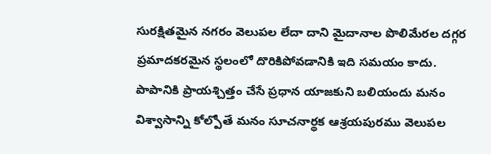సురక్షితమైన నగరం వెలుపల లేదా దాని మైదానాల పొలిమేరల దగ్గర ప్రమాదకరమైన స్థలంలో దొరికిపోవడానికి ఇది సమయం కాదు. పాపానికి ప్రాయశ్చిత్తం చేసే ప్రధాన యాజకుని బలియందు మనం విశ్వాసాన్ని కోల్పోతే మనం సూచనార్థక ఆశ్రయపురము వెలుపల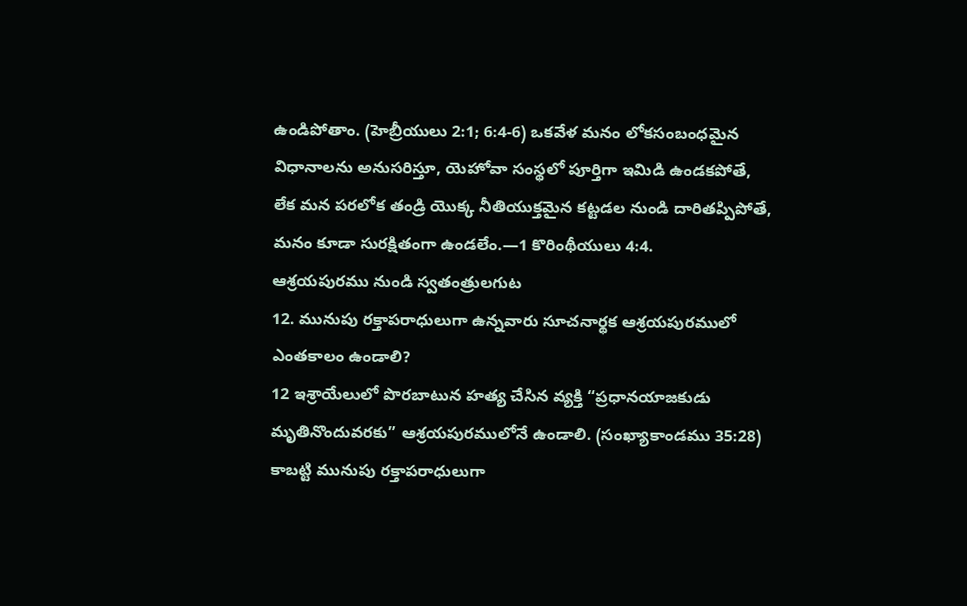ఉండిపోతాం. (హెబ్రీయులు 2:1; 6:4-6) ఒకవేళ మనం లోకసంబంధమైన విధానాలను అనుసరిస్తూ, యెహోవా సంస్థలో పూర్తిగా ఇమిడి ఉండకపోతే, లేక మన పరలోక తండ్రి యొక్క నీతియుక్తమైన కట్టడల నుండి దారితప్పిపోతే, మనం కూడా సురక్షితంగా ఉండలేం.—1 కొరింథీయులు 4:4.
ఆశ్రయపురము నుండి స్వతంత్రులగుట
12. మునుపు రక్తాపరాధులుగా ఉన్నవారు సూచనార్థక ఆశ్రయపురములో ఎంతకాలం ఉండాలి?
12 ఇశ్రాయేలులో పొరబాటున హత్య చేసిన వ్యక్తి “ప్రధానయాజకుడు మృతినొందువరకు” ఆశ్రయపురములోనే ఉండాలి. (సంఖ్యాకాండము 35:28) కాబట్టి మునుపు రక్తాపరాధులుగా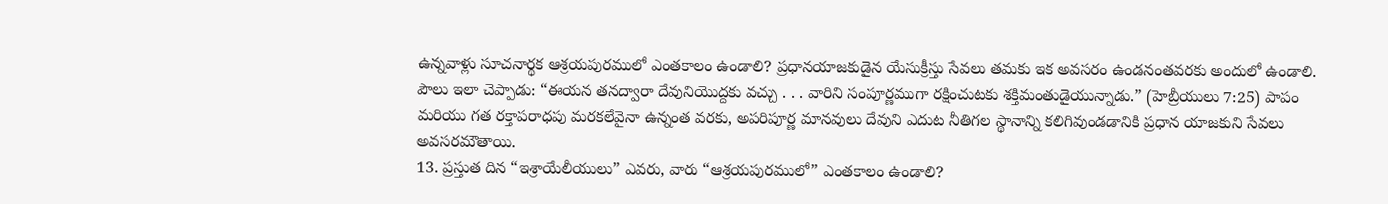ఉన్నవాళ్లు సూచనార్థక ఆశ్రయపురములో ఎంతకాలం ఉండాలి? ప్రధానయాజకుడైన యేసుక్రీస్తు సేవలు తమకు ఇక అవసరం ఉండనంతవరకు అందులో ఉండాలి. పౌలు ఇలా చెప్పాడు: “ఈయన తనద్వారా దేవునియొద్దకు వచ్చు . . . వారిని సంపూర్ణముగా రక్షించుటకు శక్తిమంతుడైయున్నాడు.” (హెబ్రీయులు 7:25) పాపం మరియు గత రక్తాపరాధపు మరకలేవైనా ఉన్నంత వరకు, అపరిపూర్ణ మానవులు దేవుని ఎదుట నీతిగల స్థానాన్ని కలిగివుండడానికి ప్రధాన యాజకుని సేవలు అవసరమౌతాయి.
13. ప్రస్తుత దిన “ఇశ్రాయేలీయులు” ఎవరు, వారు “ఆశ్రయపురములో” ఎంతకాలం ఉండాలి?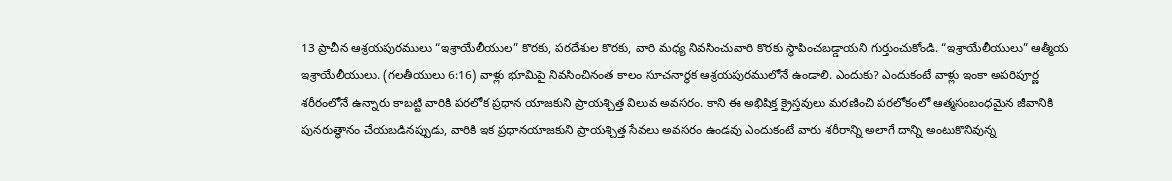13 ప్రాచీన ఆశ్రయపురములు “ఇశ్రాయేలీయుల” కొరకు, పరదేశుల కొరకు, వారి మధ్య నివసించువారి కొరకు స్థాపించబడ్డాయని గుర్తుంచుకోండి. “ఇశ్రాయేలీయులు” ఆత్మీయ ఇశ్రాయేలీయులు. (గలతీయులు 6:16) వాళ్లు భూమిపై నివసించినంత కాలం సూచనార్థక ఆశ్రయపురములోనే ఉండాలి. ఎందుకు? ఎందుకంటే వాళ్లు ఇంకా అపరిపూర్ణ శరీరంలోనే ఉన్నారు కాబట్టి వారికి పరలోక ప్రధాన యాజకుని ప్రాయశ్చిత్త విలువ అవసరం. కాని ఈ అభిషిక్త క్రైస్తవులు మరణించి పరలోకంలో ఆత్మసంబంధమైన జీవానికి పునరుత్థానం చేయబడినప్పుడు, వారికి ఇక ప్రధానయాజకుని ప్రాయశ్చిత్త సేవలు అవసరం ఉండవు ఎందుకంటే వారు శరీరాన్ని అలాగే దాన్ని అంటుకొనివున్న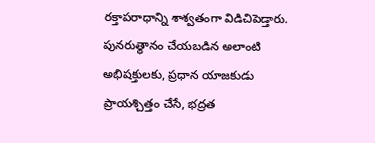రక్తాపరాధాన్ని శాశ్వతంగా విడిచిపెడ్తారు. పునరుత్థానం చేయబడిన అలాంటి అభిషక్తులకు, ప్రధాన యాజకుడు ప్రాయశ్చిత్తం చేసే, భద్రత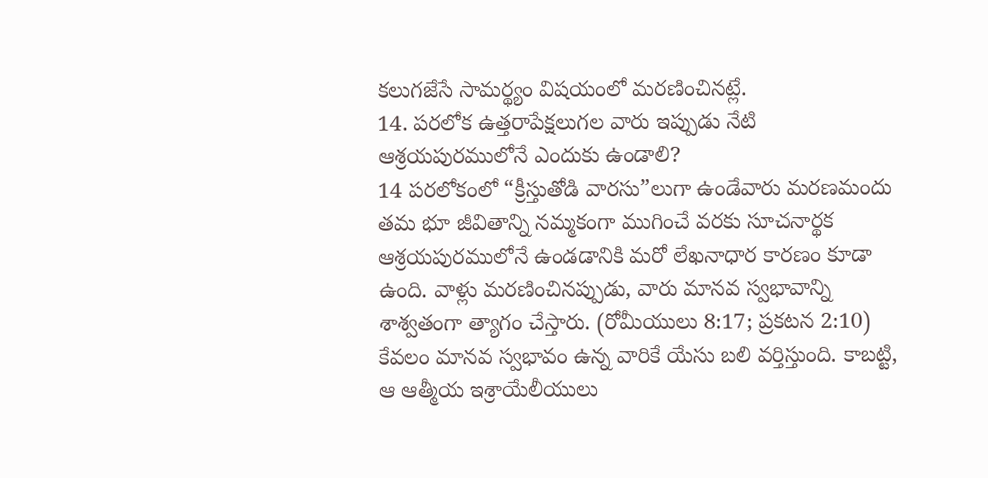కలుగజేసే సామర్థ్యం విషయంలో మరణించినట్లే.
14. పరలోక ఉత్తరాపేక్షలుగల వారు ఇప్పుడు నేటి ఆశ్రయపురములోనే ఎందుకు ఉండాలి?
14 పరలోకంలో “క్రీస్తుతోడి వారసు”లుగా ఉండేవారు మరణమందు తమ భూ జీవితాన్ని నమ్మకంగా ముగించే వరకు సూచనార్థక ఆశ్రయపురములోనే ఉండడానికి మరో లేఖనాధార కారణం కూడా ఉంది. వాళ్లు మరణించినప్పుడు, వారు మానవ స్వభావాన్ని శాశ్వతంగా త్యాగం చేస్తారు. (రోమీయులు 8:17; ప్రకటన 2:10) కేవలం మానవ స్వభావం ఉన్న వారికే యేసు బలి వర్తిస్తుంది. కాబట్టి, ఆ ఆత్మీయ ఇశ్రాయేలీయులు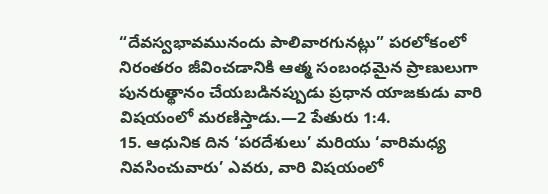“దేవస్వభావమునందు పాలివారగునట్లు” పరలోకంలో నిరంతరం జీవించడానికి ఆత్మ సంబంధమైన ప్రాణులుగా పునరుత్థానం చేయబడినప్పుడు ప్రధాన యాజకుడు వారి విషయంలో మరణిస్తాడు.—2 పేతురు 1:4.
15. ఆధునిక దిన ‘పరదేశులు’ మరియు ‘వారిమధ్య నివసించువారు’ ఎవరు, వారి విషయంలో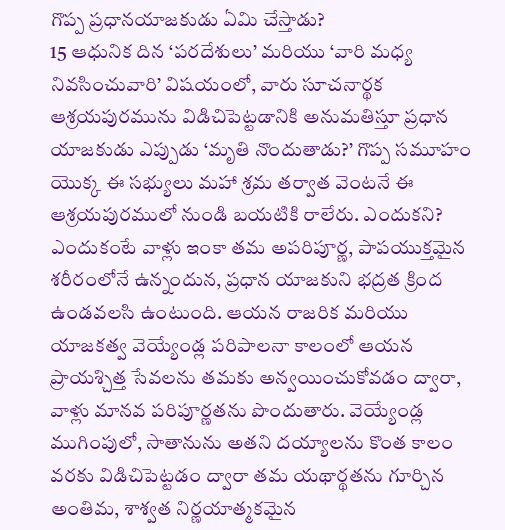గొప్ప ప్రధానయాజకుడు ఏమి చేస్తాడు?
15 ఆధునిక దిన ‘పరదేశులు’ మరియు ‘వారి మధ్య నివసించువారి’ విషయంలో, వారు సూచనార్థక ఆశ్రయపురమును విడిచిపెట్టడానికి అనుమతిస్తూ ప్రధాన యాజకుడు ఎప్పుడు ‘మృతి నొందుతాడు?’ గొప్ప సమూహం యొక్క ఈ సభ్యులు మహా శ్రమ తర్వాత వెంటనే ఈ ఆశ్రయపురములో నుండి బయటికి రాలేరు. ఎందుకని? ఎందుకంటే వాళ్లు ఇంకా తమ అపరిపూర్ణ, పాపయుక్తమైన శరీరంలోనే ఉన్నందున, ప్రధాన యాజకుని భద్రత క్రింద ఉండవలసి ఉంటుంది. ఆయన రాజరిక మరియు యాజకత్వ వెయ్యేండ్ల పరిపాలనా కాలంలో ఆయన ప్రాయశ్చిత్త సేవలను తమకు అన్వయించుకోవడం ద్వారా, వాళ్లు మానవ పరిపూర్ణతను పొందుతారు. వెయ్యేండ్ల ముగింపులో, సాతానును అతని దయ్యాలను కొంత కాలం వరకు విడిచిపెట్టడం ద్వారా తమ యథార్థతను గూర్చిన అంతిమ, శాశ్వత నిర్ణయాత్మకమైన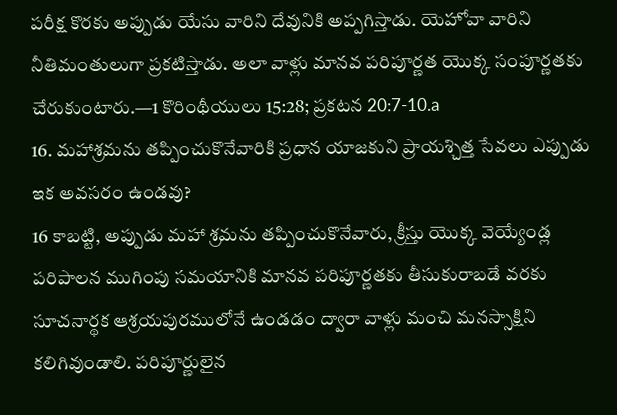పరీక్ష కొరకు అప్పుడు యేసు వారిని దేవునికి అప్పగిస్తాడు. యెహోవా వారిని నీతిమంతులుగా ప్రకటిస్తాడు. అలా వాళ్లు మానవ పరిపూర్ణత యొక్క సంపూర్ణతకు చేరుకుంటారు.—1 కొరింథీయులు 15:28; ప్రకటన 20:7-10.a
16. మహాశ్రమను తప్పించుకొనేవారికి ప్రధాన యాజకుని ప్రాయశ్చిత్త సేవలు ఎప్పుడు ఇక అవసరం ఉండవు?
16 కాబట్టి, అప్పుడు మహా శ్రమను తప్పించుకొనేవారు, క్రీస్తు యొక్క వెయ్యేండ్ల పరిపాలన ముగింపు సమయానికి మానవ పరిపూర్ణతకు తీసుకురాబడే వరకు సూచనార్థక ఆశ్రయపురములోనే ఉండడం ద్వారా వాళ్లు మంచి మనస్సాక్షిని కలిగివుండాలి. పరిపూర్ణులైన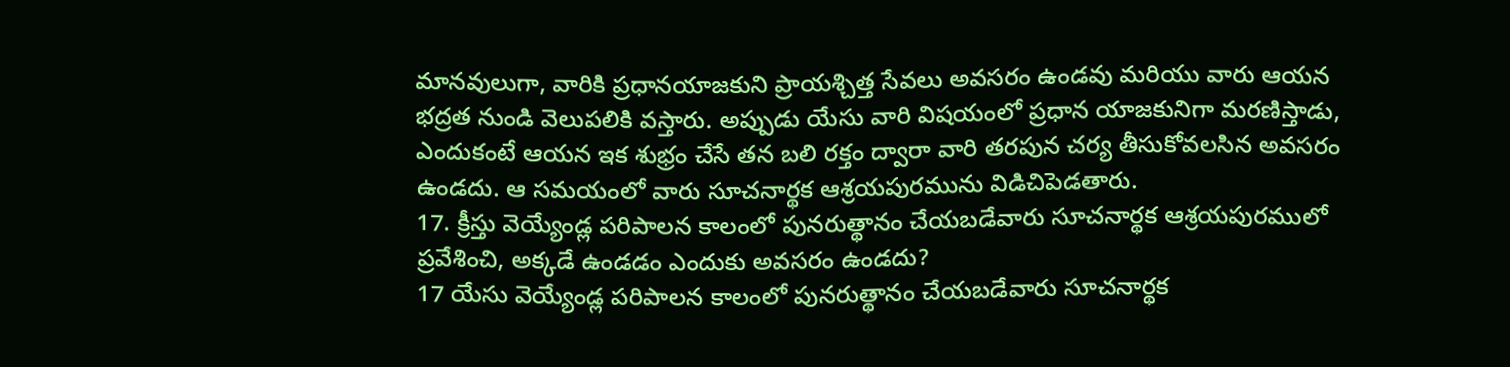మానవులుగా, వారికి ప్రధానయాజకుని ప్రాయశ్చిత్త సేవలు అవసరం ఉండవు మరియు వారు ఆయన భద్రత నుండి వెలుపలికి వస్తారు. అప్పుడు యేసు వారి విషయంలో ప్రధాన యాజకునిగా మరణిస్తాడు, ఎందుకంటే ఆయన ఇక శుభ్రం చేసే తన బలి రక్తం ద్వారా వారి తరపున చర్య తీసుకోవలసిన అవసరం ఉండదు. ఆ సమయంలో వారు సూచనార్థక ఆశ్రయపురమును విడిచిపెడతారు.
17. క్రీస్తు వెయ్యేండ్ల పరిపాలన కాలంలో పునరుత్థానం చేయబడేవారు సూచనార్థక ఆశ్రయపురములో ప్రవేశించి, అక్కడే ఉండడం ఎందుకు అవసరం ఉండదు?
17 యేసు వెయ్యేండ్ల పరిపాలన కాలంలో పునరుత్థానం చేయబడేవారు సూచనార్థక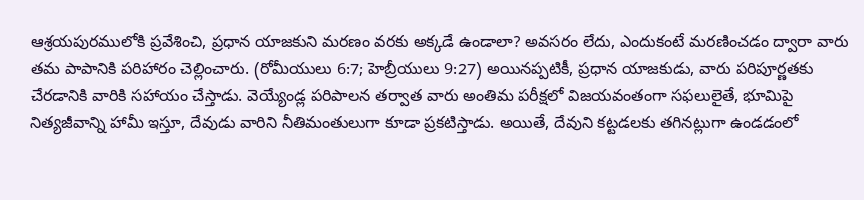ఆశ్రయపురములోకి ప్రవేశించి, ప్రధాన యాజకుని మరణం వరకు అక్కడే ఉండాలా? అవసరం లేదు, ఎందుకంటే మరణించడం ద్వారా వారు తమ పాపానికి పరిహారం చెల్లించారు. (రోమీయులు 6:7; హెబ్రీయులు 9:27) అయినప్పటికీ, ప్రధాన యాజకుడు, వారు పరిపూర్ణతకు చేరడానికి వారికి సహాయం చేస్తాడు. వెయ్యేండ్ల పరిపాలన తర్వాత వారు అంతిమ పరీక్షలో విజయవంతంగా సఫలులైతే, భూమిపై నిత్యజీవాన్ని హామీ ఇస్తూ, దేవుడు వారిని నీతిమంతులుగా కూడా ప్రకటిస్తాడు. అయితే, దేవుని కట్టడలకు తగినట్లుగా ఉండడంలో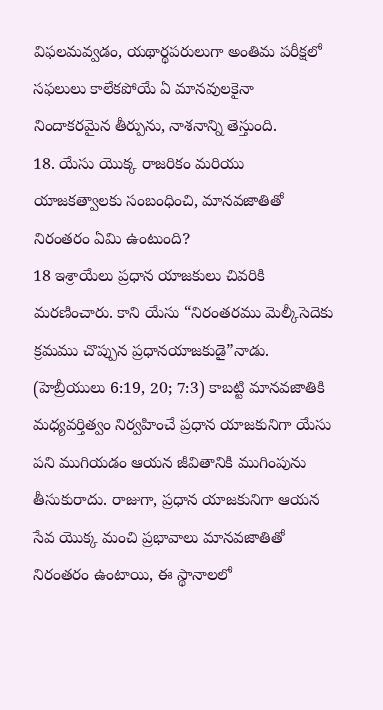విఫలమవ్వడం, యథార్థపరులుగా అంతిమ పరీక్షలో సఫలులు కాలేకపోయే ఏ మానవులకైనా నిందాకరమైన తీర్పును, నాశనాన్ని తెస్తుంది.
18. యేసు యొక్క రాజరికం మరియు యాజకత్వాలకు సంబంధించి, మానవజాతితో నిరంతరం ఏమి ఉంటుంది?
18 ఇశ్రాయేలు ప్రధాన యాజకులు చివరికి మరణించారు. కాని యేసు “నిరంతరము మెల్కీసెదెకు క్రమము చొప్పున ప్రధానయాజకుడై”నాడు. (హెబ్రీయులు 6:19, 20; 7:3) కాబట్టి మానవజాతికి మధ్యవర్తిత్వం నిర్వహించే ప్రధాన యాజకునిగా యేసు పని ముగియడం ఆయన జీవితానికి ముగింపును తీసుకురాదు. రాజుగా, ప్రధాన యాజకునిగా ఆయన సేవ యొక్క మంచి ప్రభావాలు మానవజాతితో నిరంతరం ఉంటాయి, ఈ స్థానాలలో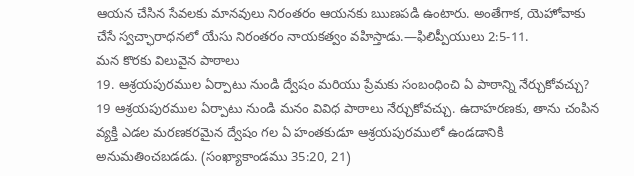ఆయన చేసిన సేవలకు మానవులు నిరంతరం ఆయనకు ఋణపడి ఉంటారు. అంతేగాక, యెహోవాకు చేసే స్వచ్ఛారాధనలో యేసు నిరంతరం నాయకత్వం వహిస్తాడు.—ఫిలిప్పీయులు 2:5-11.
మన కొరకు విలువైన పాఠాలు
19. ఆశ్రయపురముల ఏర్పాటు నుండి ద్వేషం మరియు ప్రేమకు సంబంధించి ఏ పాఠాన్ని నేర్చుకోవచ్చు?
19 ఆశ్రయపురముల ఏర్పాటు నుండి మనం వివిధ పాఠాలు నేర్చుకోవచ్చు. ఉదాహరణకు, తాను చంపిన వ్యక్తి ఎడల మరణకరమైన ద్వేషం గల ఏ హంతకుడూ ఆశ్రయపురములో ఉండడానికి అనుమతించబడడు. (సంఖ్యాకాండము 35:20, 21)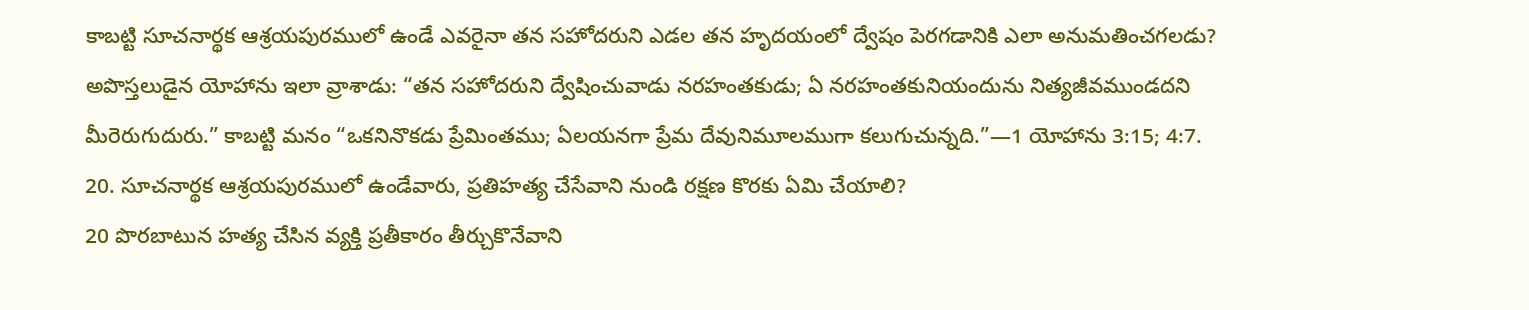కాబట్టి సూచనార్థక ఆశ్రయపురములో ఉండే ఎవరైనా తన సహోదరుని ఎడల తన హృదయంలో ద్వేషం పెరగడానికి ఎలా అనుమతించగలడు? అపొస్తలుడైన యోహాను ఇలా వ్రాశాడు: “తన సహోదరుని ద్వేషించువాడు నరహంతకుడు; ఏ నరహంతకునియందును నిత్యజీవముండదని మీరెరుగుదురు.” కాబట్టి మనం “ఒకనినొకడు ప్రేమింతము; ఏలయనగా ప్రేమ దేవునిమూలముగా కలుగుచున్నది.”—1 యోహాను 3:15; 4:7.
20. సూచనార్థక ఆశ్రయపురములో ఉండేవారు, ప్రతిహత్య చేసేవాని నుండి రక్షణ కొరకు ఏమి చేయాలి?
20 పొరబాటున హత్య చేసిన వ్యక్తి ప్రతీకారం తీర్చుకొనేవాని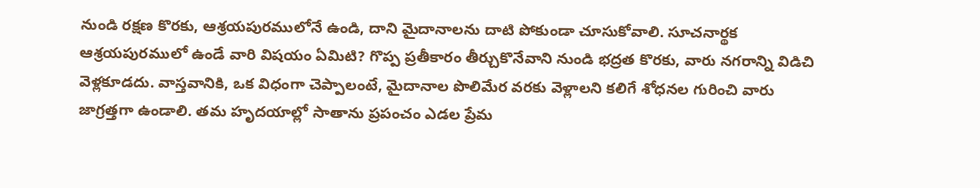నుండి రక్షణ కొరకు, ఆశ్రయపురములోనే ఉండి, దాని మైదానాలను దాటి పోకుండా చూసుకోవాలి. సూచనార్థక ఆశ్రయపురములో ఉండే వారి విషయం ఏమిటి? గొప్ప ప్రతీకారం తీర్చుకొనేవాని నుండి భద్రత కొరకు, వారు నగరాన్ని విడిచి వెళ్లకూడదు. వాస్తవానికి, ఒక విధంగా చెప్పాలంటే, మైదానాల పొలిమేర వరకు వెళ్లాలని కలిగే శోధనల గురించి వారు జాగ్రత్తగా ఉండాలి. తమ హృదయాల్లో సాతాను ప్రపంచం ఎడల ప్రేమ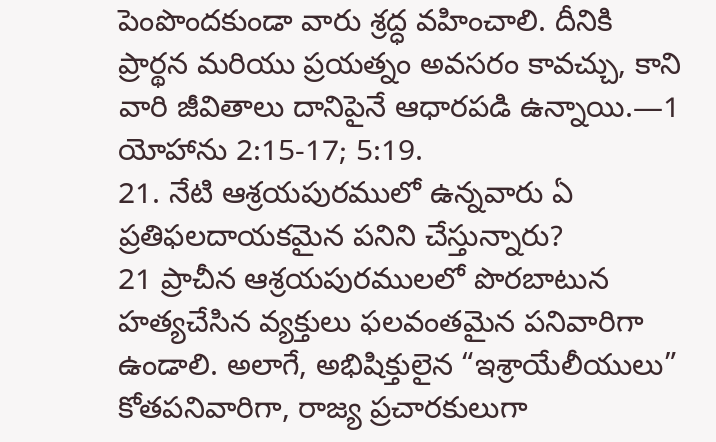పెంపొందకుండా వారు శ్రద్ధ వహించాలి. దీనికి ప్రార్థన మరియు ప్రయత్నం అవసరం కావచ్చు, కాని వారి జీవితాలు దానిపైనే ఆధారపడి ఉన్నాయి.—1 యోహాను 2:15-17; 5:19.
21. నేటి ఆశ్రయపురములో ఉన్నవారు ఏ ప్రతిఫలదాయకమైన పనిని చేస్తున్నారు?
21 ప్రాచీన ఆశ్రయపురములలో పొరబాటున హత్యచేసిన వ్యక్తులు ఫలవంతమైన పనివారిగా ఉండాలి. అలాగే, అభిషిక్తులైన “ఇశ్రాయేలీయులు” కోతపనివారిగా, రాజ్య ప్రచారకులుగా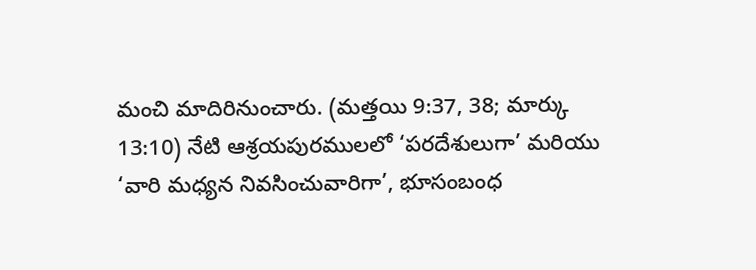మంచి మాదిరినుంచారు. (మత్తయి 9:37, 38; మార్కు 13:10) నేటి ఆశ్రయపురములలో ‘పరదేశులుగా’ మరియు ‘వారి మధ్యన నివసించువారిగా’, భూసంబంధ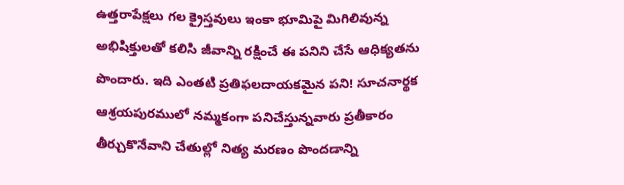ఉత్తరాపేక్షలు గల క్రైస్తవులు ఇంకా భూమిపై మిగిలివున్న అభిషిక్తులతో కలిసి జీవాన్ని రక్షించే ఈ పనిని చేసే ఆధిక్యతను పొందారు. ఇది ఎంతటి ప్రతిఫలదాయకమైన పని! సూచనార్థక ఆశ్రయపురములో నమ్మకంగా పనిచేస్తున్నవారు ప్రతీకారం తీర్చుకొనేవాని చేతుల్లో నిత్య మరణం పొందడాన్ని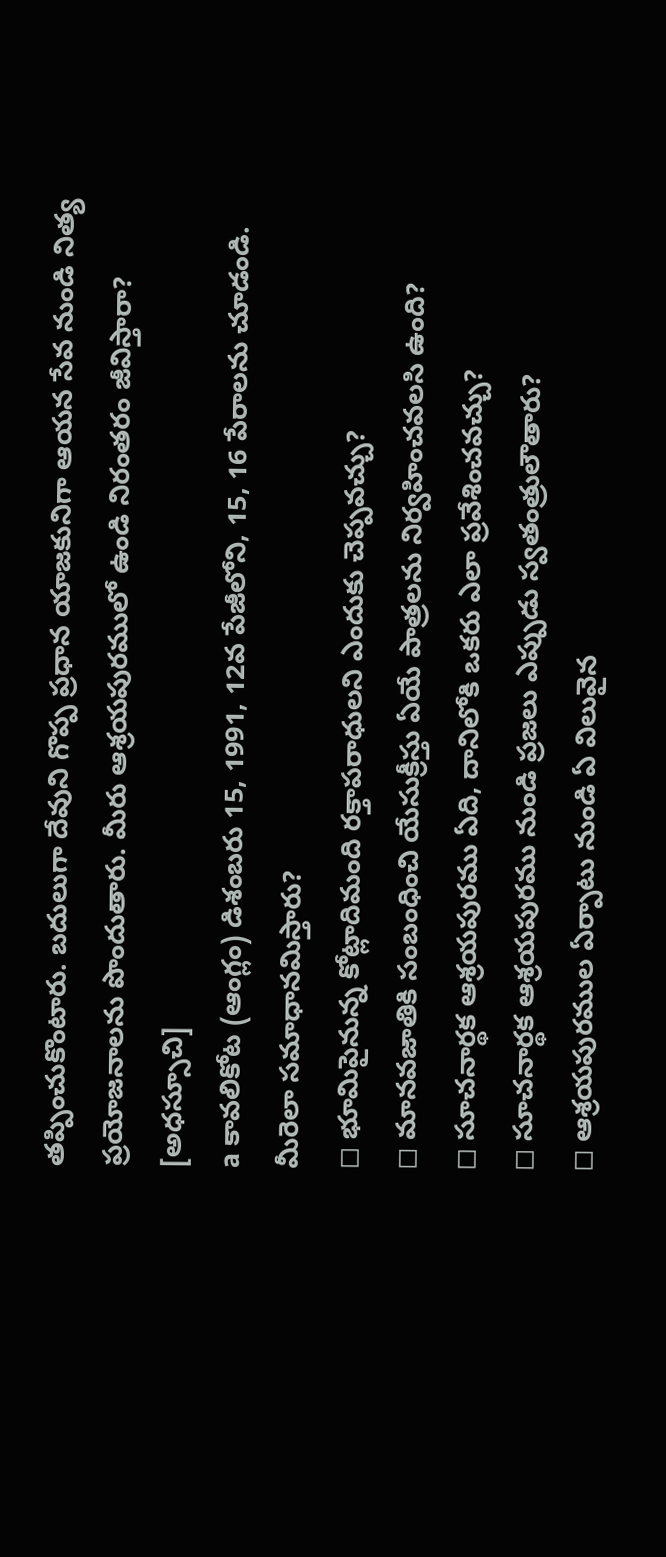తప్పించుకొంటారు. బదులుగా దేవుని గొప్ప ప్రధాన యాజకునిగా ఆయన సేవ నుండి నిత్య ప్రయోజనాలను పొందుతారు. మీరు ఆశ్రయపురములో ఉండి నిరంతరం జీవిస్తారా?
[అధస్సూచి]
a కావలికోట (ఆంగ్లం) డిశంబరు 15, 1991, 12వ పేజీలోని, 15, 16 పేరాలను చూడండి.
మీరెలా సమాధానమిస్తారు?
◻ భూమిపైనున్న కోట్లాదిమంది రక్తాపరాధులని ఎందుకు చెప్పవచ్చు?
◻ మానవజాతికి సంబంధించి యేసుక్రీస్తు ఏయే పాత్రలను నిర్వహించవలసి ఉంది?
◻ సూచనార్థక ఆశ్రయపురము ఏది, దానిలోకి ఒకరు ఎలా ప్రవేశించవచ్చు?
◻ సూచనార్థక ఆశ్రయపురము నుండి ప్రజలు ఎప్పుడు స్వతంత్రులౌతారు?
◻ ఆశ్రయపురముల ఏర్పాటు నుండి ఏ విలువైన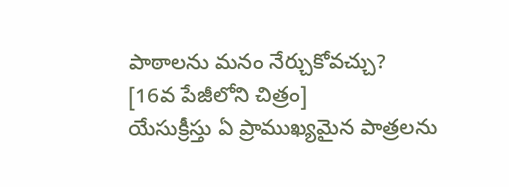పాఠాలను మనం నేర్చుకోవచ్చు?
[16వ పేజీలోని చిత్రం]
యేసుక్రీస్తు ఏ ప్రాముఖ్యమైన పాత్రలను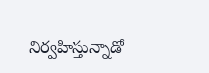నిర్వహిస్తున్నాడో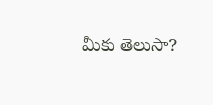మీకు తెలుసా?